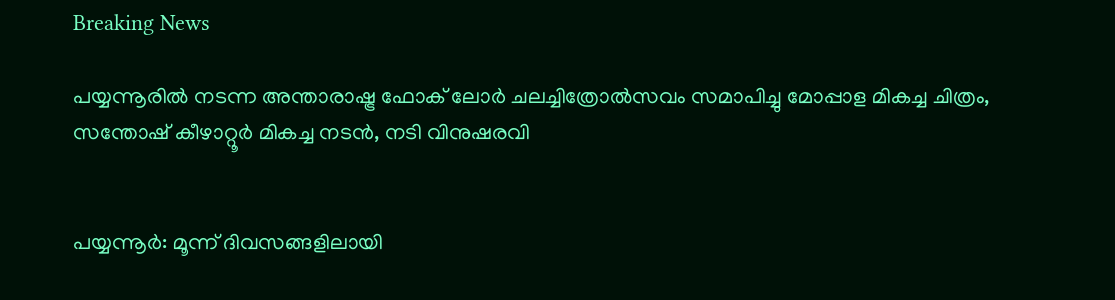Breaking News

പയ്യന്നൂരിൽ നടന്ന അന്താരാഷ്ട്ര ഫോക് ലോർ ചലച്ചിത്രോൽസവം സമാപിച്ചു മോപ്പാള മികച്ച ചിത്രം, സന്തോഷ് കീഴാറ്റൂർ മികച്ച നടൻ, നടി വിനുഷരവി


പയ്യന്നൂർ: മൂന്ന് ദിവസങ്ങളിലായി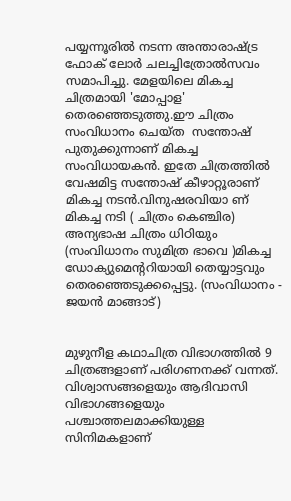പയ്യന്നൂരിൽ നടന്ന അന്താരാഷ്ട്ര ഫോക് ലോർ ചലച്ചിത്രോൽസവം സമാപിച്ചു. മേളയിലെ മികച്ച ചിത്രമായി 'മോപ്പാള' തെരഞ്ഞെടുത്തു.ഈ ചിത്രം സംവിധാനം ചെയ്ത  സന്തോഷ് പുതുക്കുന്നാണ് മികച്ച സംവിധായകൻ. ഇതേ ചിത്രത്തിൽ വേഷമിട്ട സന്തോഷ് കീഴാറ്റൂരാണ് മികച്ച നടൻ.വിനുഷരവിയാ ണ് മികച്ച നടി ( ചിത്രം കെഞ്ചിര) അന്യഭാഷ ചിത്രം ധിഠിയും (സംവിധാനം സുമിത്ര ഭാവെ )മികച്ച ഡോക്യുമെൻ്ററിയായി തെയ്യാട്ടവും തെരഞ്ഞെടുക്കപ്പെട്ടു. (സംവിധാനം - ജയൻ മാങ്ങാട്)


മുഴുനീള കഥാചിത്ര വിഭാഗത്തിൽ 9 ചിത്രങ്ങളാണ് പരിഗണനക്ക് വന്നത്. വിശ്വാസങ്ങളെയും ആദിവാസി വിഭാഗങ്ങളെയും പശ്ചാത്തലമാക്കിയുള്ള സിനിമകളാണ്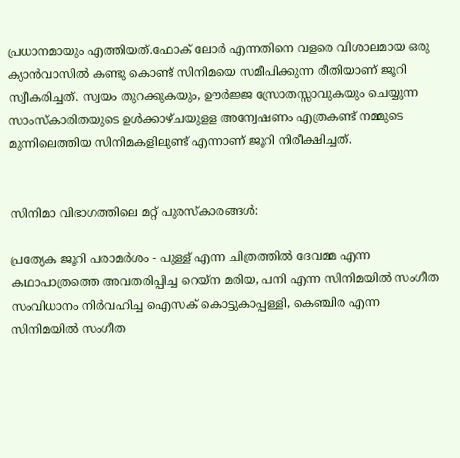പ്രധാനമായും എത്തിയത്.ഫോക് ലോർ എന്നതിനെ വളരെ വിശാലമായ ഒരു ക്യാൻവാസിൽ കണ്ടു കൊണ്ട് സിനിമയെ സമീപിക്കുന്ന രീതിയാണ് ജൂറി സ്വീകരിച്ചത്. സ്വയം തുറക്കുകയും, ഊർജ്ജ സ്രോതസ്സാവുകയും ചെയ്യുന്ന സാംസ്കാരിതയുടെ ഉൾക്കാഴ്ചയുളള അന്വേഷണം എത്രകണ്ട് നമ്മുടെ മുന്നിലെത്തിയ സിനിമകളിലുണ്ട് എന്നാണ് ജൂറി നിരീക്ഷിച്ചത്.


സിനിമാ വിഭാഗത്തിലെ മറ്റ് പുരസ്കാരങ്ങൾ:

പ്രത്യേക ജൂറി പരാമർശം - പുള്ള് എന്ന ചിത്രത്തിൽ ദേവമ്മ എന്ന കഥാപാത്രത്തെ അവതരിപ്പിച്ച റെയ്ന മരിയ, പനി എന്ന സിനിമയിൽ സംഗീത സംവിധാനം നിർവഹിച്ച ഐസക് കൊട്ടുകാപ്പള്ളി, കെഞ്ചിര എന്ന സിനിമയിൽ സംഗീത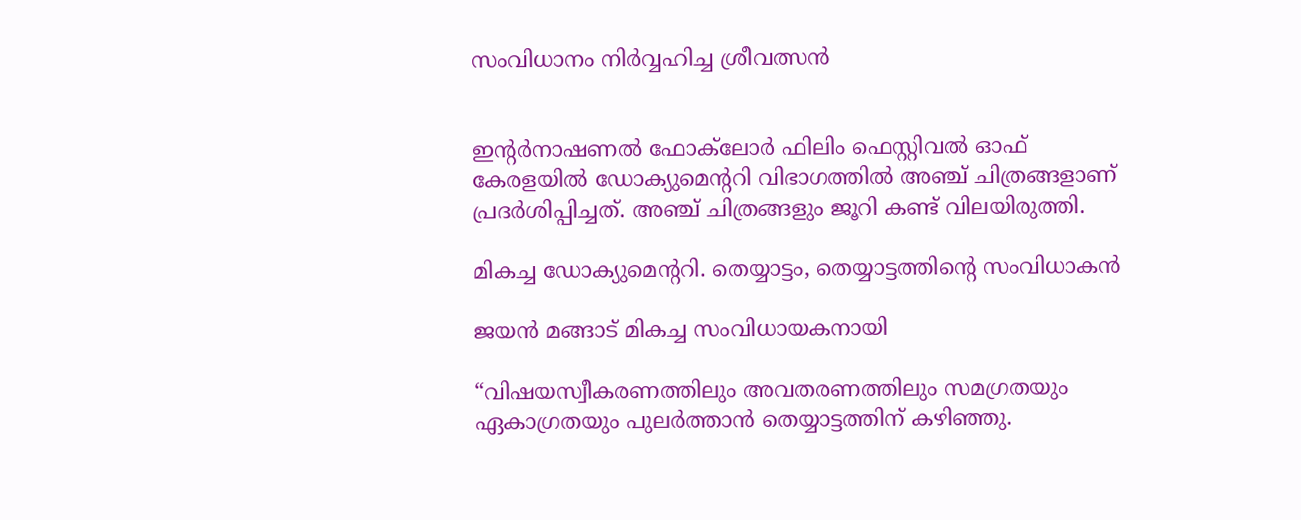സംവിധാനം നിർവ്വഹിച്ച ശ്രീവത്സൻ


ഇന്റര്‍നാഷണല്‍ ഫോക്‌ലോര്‍ ഫിലിം ഫെസ്റ്റിവല്‍ ഓഫ് കേരളയില്‍ ഡോക്യുമെന്ററി വിഭാഗത്തില്‍ അഞ്ച് ചിത്രങ്ങളാണ് പ്രദര്‍ശിപ്പിച്ചത്. അഞ്ച് ചിത്രങ്ങളും ജൂറി കണ്ട് വിലയിരുത്തി.

മികച്ച ഡോക്യുമെന്ററി. തെയ്യാട്ടം, തെയ്യാട്ടത്തിൻ്റെ സംവിധാകൻ

ജയന്‍ മങ്ങാട് മികച്ച സംവിധായകനായി

“വിഷയസ്വീകരണത്തിലും അവതരണത്തിലും സമഗ്രതയും ഏകാഗ്രതയും പുലര്‍ത്താന്‍ തെയ്യാട്ടത്തിന് കഴിഞ്ഞു.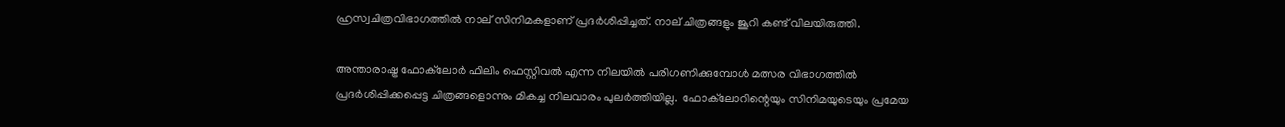ഹ്രസ്വചിത്രവിഭാഗത്തില്‍ നാല് സിനിമകളാണ് പ്രദര്‍ശിപ്പിച്ചത്. നാല് ചിത്രങ്ങളും ജൂറി കണ്ട് വിലയിരുത്തി.

അന്താരാഷ്ട്ര ഫോക്‌ലോര്‍ ഫിലിം ഫെസ്റ്റിവല്‍ എന്ന നിലയില്‍ പരിഗണിക്കുമ്പോള്‍ മത്സര വിഭാഗത്തില്‍ പ്രദര്‍ശിപ്പിക്കപ്പെട്ട ചിത്രങ്ങളൊന്നും മികച്ച നിലവാരം പുലര്‍ത്തിയില്ല.  ഫോക്‌ലോറിന്റെയും സിനിമയുടെയും പ്രമേയ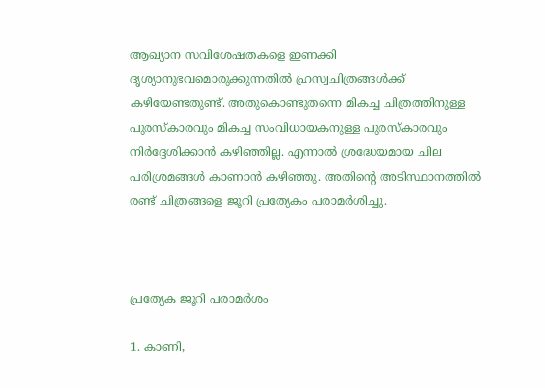ആഖ്യാന സവിശേഷതകളെ ഇണക്കി ദൃശ്യാനുഭവമൊരുക്കുന്നതില്‍ ഹ്രസ്വചിത്രങ്ങള്‍ക്ക് കഴിയേണ്ടതുണ്ട്. അതുകൊണ്ടുതന്നെ മികച്ച ചിത്രത്തിനുള്ള പുരസ്‌കാരവും മികച്ച സംവിധായകനുള്ള പുരസ്കാരവും നിര്‍ദ്ദേശിക്കാന്‍ കഴിഞ്ഞില്ല. എന്നാല്‍ ശ്രദ്ധേയമായ ചില പരിശ്രമങ്ങള്‍ കാണാന്‍ കഴിഞ്ഞു. അതിന്റെ അടിസ്ഥാനത്തില്‍ രണ്ട് ചിത്രങ്ങളെ ജൂറി പ്രത്യേകം പരാമര്‍ശിച്ചു.



പ്രത്യേക ജൂറി പരാമര്‍ശം

1. കാണി,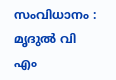സംവിധാനം : മൃദുല്‍ വി എം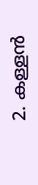2. കള്ളന്‍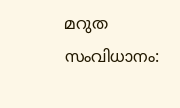മറുത സംവിധാനം: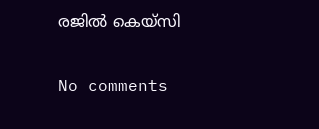രജില്‍ കെയ്‌സി

No comments